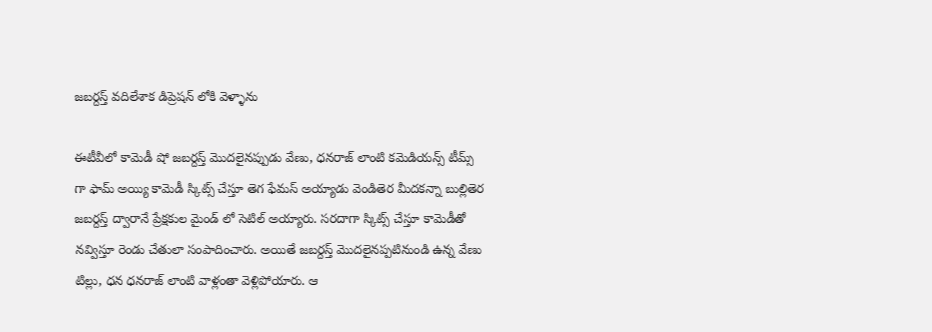జబర్దస్త్ వదిలేశాక డిప్రెషన్ లోకి వెళ్ళాను

ఈటీవీలో కామెడీ షో జబర్దస్త్ మొదలైనప్పుడు వేణు, ధనరాజ్ లాంటి కమెడియన్స్ టీమ్స్ గా ఫామ్ అయ్యి కామెడీ స్కిట్స్ చేస్తూ తెగ ఫేమస్ అయ్యాడు వెండితెర మీదకన్నా బుల్లితెర జబర్దస్త్ ద్వారానే ప్రేక్షకుల మైండ్ లో సెటిల్ అయ్యారు. సరదాగా స్కిట్స్ చేస్తూ కామెడీతో నవ్విస్తూ రెండు చేతులా సంపాదించారు. అయితే జబర్దస్త్ మొదలైనప్పటినుండి ఉన్న వేణు టిల్లు, ధన ధనరాజ్ లాంటి వాళ్లంతా వెళ్లిపోయారు. ఆ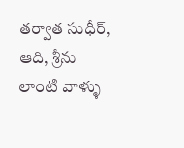తర్వాత సుధీర్, ఆది, శ్రీను లాంటి వాళ్ళు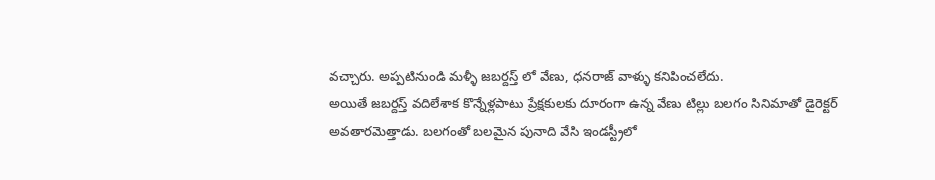వచ్చారు. అప్పటినుండి మళ్ళీ జబర్దస్త్ లో వేణు, ధనరాజ్ వాళ్ళు కనిపించలేదు.
అయితే జబర్దస్త్ వదిలేశాక కొన్నేళ్లపాటు ప్రేక్షకులకు దూరంగా ఉన్న వేణు టిల్లు బలగం సినిమాతో డైరెక్టర్ అవతారమెత్తాడు. బలగంతో బలమైన పునాది వేసి ఇండస్ట్రీలో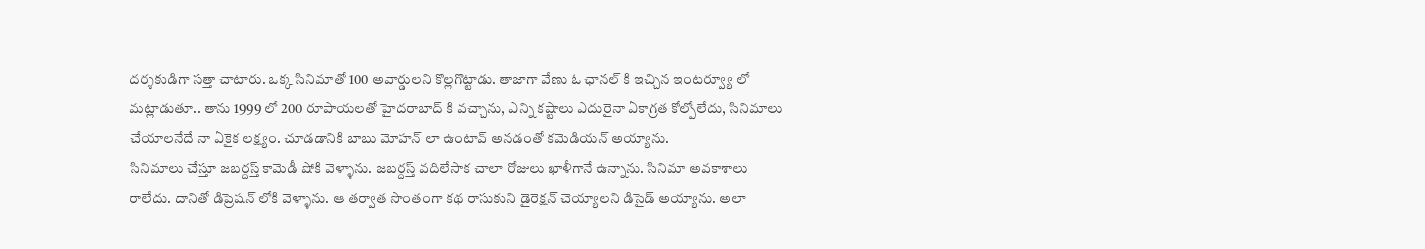దర్శకుడిగా సత్తా చాటారు. ఒక్క సినిమాతో 100 అవార్డులని కొల్లగొట్టాడు. తాజాగా వేణు ఓ ఛానల్ కి ఇచ్చిన ఇంటర్వ్యూ లో మట్లాడుతూ.. తాను 1999 లో 200 రూపాయలతో హైదరాబాద్ కి వచ్చాను, ఎన్ని కష్టాలు ఎదురైనా ఏకాగ్రత కోల్పోలేదు, సినిమాలు చేయాలనేదే నా ఏకైక లక్ష్యం. చూడడానికి బాబు మోహన్ లా ఉంటావ్ అనడంతో కమెడియన్ అయ్యాను.
సినిమాలు చేస్తూ జబర్దస్త్ కామెడీ షోకి వెళ్ళాను. జబర్దస్త్ వదిలేసాక చాలా రోజులు ఖాళీగానే ఉన్నాను. సినిమా అవకాశాలు రాలేదు. దానితో డిప్రెషన్ లోకి వెళ్ళాను. ఆ తర్వాత సొంతంగా కథ రాసుకుని డైరెక్షన్ చెయ్యాలని డిసైడ్ అయ్యాను. అలా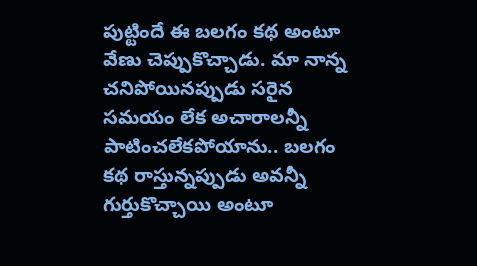పుట్టిందే ఈ బలగం కథ అంటూ వేణు చెప్పుకొచ్చాడు. మా నాన్న చనిపోయినప్పుడు సరైన సమయం లేక అచారాలన్నీ పాటించలేకపోయాను.. బలగం కథ రాస్తున్నప్పుడు అవన్నీ గుర్తుకొచ్చాయి అంటూ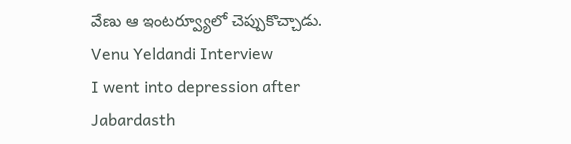వేణు ఆ ఇంటర్వ్యూలో చెప్పుకొచ్చాడు.
Venu Yeldandi Interview
I went into depression after Jabardasth